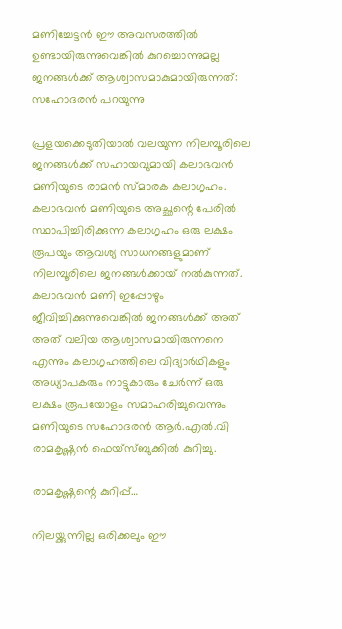മണിച്ചേട്ടന്‍ ഈ അവസരത്തില്‍ ഉണ്ടായിരുന്നുവെങ്കില്‍ കുറച്ചൊന്നുമല്ല ജനങ്ങള്‍ക്ക് ആശ്വാസമാകുമായിരുന്നത്: സഹോദരന്‍ പറയുന്നു

പ്രളയക്കെടുതിയാല്‍ വലയുന്ന നിലമ്പൂരിലെ ജനങ്ങള്‍ക്ക് സഹായവുമായി കലാഭവന്‍ മണിയുടെ രാമന്‍ സ്മാരക കലാഗൃഹം. കലാഭവന്‍ മണിയുടെ അച്ഛന്റെ പേരില്‍ സ്ഥാപിച്ചിരിക്കുന്ന കലാഗൃഹം ഒരു ലക്ഷം രൂപയും ആവശ്യ സാധനങ്ങളുമാണ് നിലമ്പൂരിലെ ജനങ്ങള്‍ക്കായ് നല്‍കുന്നത്. കലാഭവന്‍ മണി ഇപ്പോഴും ജീവിച്ചിക്കുന്നുവെങ്കില്‍ ജനങ്ങള്‍ക്ക് അത് അത് വലിയ ആശ്വാസമായിരുന്നനെ എന്നും കലാഗൃഹത്തിലെ വിദ്യാര്‍ഥികളും അധ്യാപകരും നാട്ടുകാരും ചേര്‍ന്ന് ഒരു ലക്ഷം രൂപയോളം സമാഹരിച്ചുവെന്നും മണിയുടെ സഹോദരന്‍ ആര്‍.എല്‍.വി രാമകൃഷ്ണന്‍ ഫെയ്സ്ബുക്കില്‍ കുറിച്ചു.

രാമകൃഷ്ണന്റെ കുറിപ്പ്…

നിലയ്ക്കുന്നില്ല ഒരിക്കലും ഈ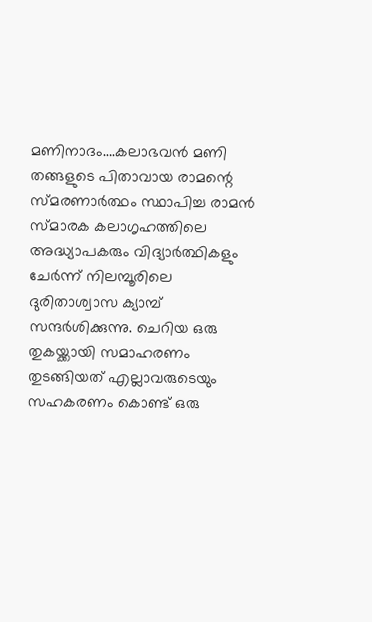മണിനാദം….കലാഭവന്‍ മണി തങ്ങളുടെ പിതാവായ രാമന്റെ സ്മരണാര്‍ത്ഥം സ്ഥാപിച്ച രാമന്‍ സ്മാരക കലാഗൃഹത്തിലെ അദ്ധ്യാപകരും വിദ്യാര്‍ത്ഥികളും ചേര്‍ന്ന് നിലമ്പൂരിലെ ദുരിതാശ്വാസ ക്യാമ്പ് സന്ദര്‍ശിക്കുന്നു. ചെറിയ ഒരു തുകയ്ക്കായി സമാഹരണം തുടങ്ങിയത് എല്ലാവരുടെയും സഹകരണം കൊണ്ട് ഒരു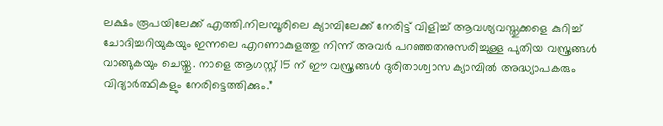ലക്ഷം രൂപയിലേക്ക് എത്തി.നിലമ്പൂരിലെ ക്യാമ്പിലേക്ക് നേരിട്ട് വിളിച്ച് ആവശ്യവസ്തുക്കളെ കുറിച്ച് ചോദിച്ചറിയുകയും ഇന്നലെ എറണാകുളത്തു നിന്ന് അവര്‍ പറഞ്ഞതനുസരിച്ചുള്ള പുതിയ വസ്ത്രങ്ങള്‍ വാങ്ങുകയും ചെയ്തു. നാളെ ആഗസ്റ്റ് 15 ന് ഈ വസ്ത്രങ്ങള്‍ ദുരിതാശ്വാസ ക്യാമ്പില്‍ അദ്ധ്യാപകരും വിദ്യാര്‍ത്ഥികളും നേരിട്ടെത്തിക്കും.”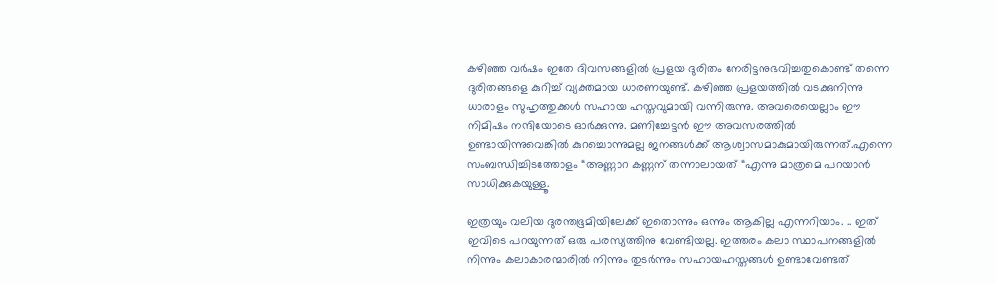കഴിഞ്ഞ വര്‍ഷം ഇതേ ദിവസങ്ങളില്‍ പ്രളയ ദുരിതം നേരിട്ടനുഭവിച്ചതുകൊണ്ട് തന്നെ ദുരിതങ്ങളെ കുറിച്ച് വ്യക്തമായ ധാരണയുണ്ട്. കഴിഞ്ഞ പ്രളയത്തില്‍ വടക്കുനിന്നു ധാരാളം സുഹൃത്തുക്കള്‍ സഹായ ഹസ്തവുമായി വന്നിരുന്നു. അവരെയെല്ലാം ഈ നിമിഷം നന്ദിയോടെ ഓര്‍ക്കുന്നു. മണിച്ചേട്ടന്‍ ഈ അവസരത്തില്‍ ഉണ്ടായിന്നുവെങ്കില്‍ കുറച്ചൊന്നുമല്ല ജനങ്ങള്‍ക്ക് ആശ്വാസമാകുമായിരുന്നത്.എന്നെ സംബന്ധിച്ചിടത്തോളം “അണ്ണാറ കണ്ണന് തന്നാലായത് “എന്നു മാത്രമെ പറയാന്‍ സാധിക്കുകയുള്ളൂ.

ഇത്രയും വലിയ ദുരന്തഭൂമിയിലേക്ക് ഇതൊന്നും ഒന്നും ആകില്ല എന്നറിയാം. .. ഇത് ഇവിടെ പറയുന്നത് ഒരു പരസ്യത്തിനു വേണ്ടിയല്ല. ഇത്തരം കലാ സ്ഥാപനങ്ങളില്‍ നിന്നും കലാകാരന്മാരില്‍ നിന്നും തുടര്‍ന്നും സഹായഹസ്തങ്ങള്‍ ഉണ്ടാവേണ്ടത്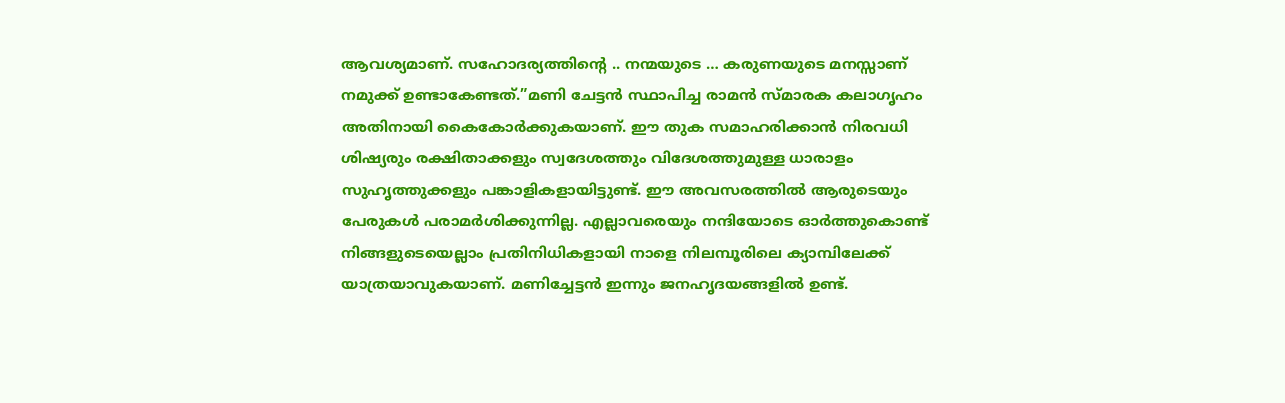ആവശ്യമാണ്. സഹോദര്യത്തിന്റെ .. നന്മയുടെ … കരുണയുടെ മനസ്സാണ് നമുക്ക് ഉണ്ടാകേണ്ടത്.”മണി ചേട്ടന്‍ സ്ഥാപിച്ച രാമന്‍ സ്മാരക കലാഗൃഹം അതിനായി കൈകോര്‍ക്കുകയാണ്. ഈ തുക സമാഹരിക്കാന്‍ നിരവധി ശിഷ്യരും രക്ഷിതാക്കളും സ്വദേശത്തും വിദേശത്തുമുള്ള ധാരാളം സുഹൃത്തുക്കളും പങ്കാളികളായിട്ടുണ്ട്. ഈ അവസരത്തില്‍ ആരുടെയും പേരുകള്‍ പരാമര്‍ശിക്കുന്നില്ല. എല്ലാവരെയും നന്ദിയോടെ ഓര്‍ത്തുകൊണ്ട് നിങ്ങളുടെയെല്ലാം പ്രതിനിധികളായി നാളെ നിലമ്പൂരിലെ ക്യാമ്പിലേക്ക് യാത്രയാവുകയാണ്. മണിച്ചേട്ടന്‍ ഇന്നും ജനഹൃദയങ്ങളില്‍ ഉണ്ട്.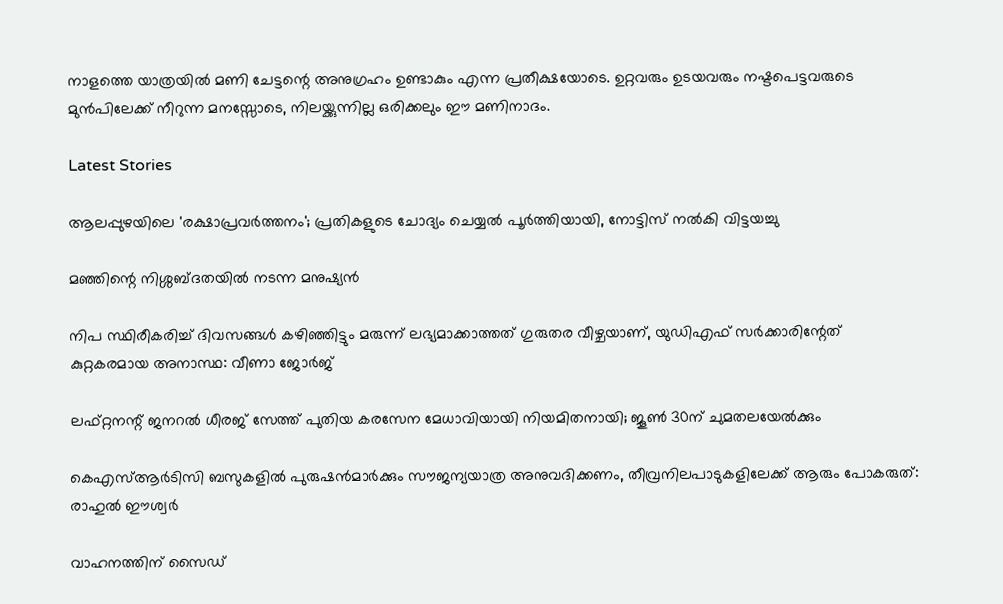നാളത്തെ യാത്രയില്‍ മണി ചേട്ടന്റെ അനുഗ്രഹം ഉണ്ടാകും എന്ന പ്രതീക്ഷയോടെ. ഉറ്റവരും ഉടയവരും നഷ്ടപെട്ടവരുടെ മുന്‍പിലേക്ക് നീറുന്ന മനസ്സോടെ, നിലയ്ക്കുന്നില്ല ഒരിക്കലും ഈ മണിനാദം.

Latest Stories

ആലപ്പുഴയിലെ 'രക്ഷാപ്രവർത്തനം'; പ്രതികളുടെ ചോദ്യം ചെയ്യൽ പൂർത്തിയായി, നോട്ടിസ് നൽകി വിട്ടയച്ചു

മഞ്ഞിന്റെ നിശ്ശബ്ദതയിൽ നടന്ന മനുഷ്യൻ

നിപ സ്ഥിരീകരിച്ച് ദിവസങ്ങൾ കഴിഞ്ഞിട്ടും മരുന്ന് ലഭ്യമാക്കാത്തത് ഗുരുതര വീഴ്ചയാണ്, യുഡിഎഫ് സർക്കാരിന്റേത് കുറ്റകരമായ അനാസ്ഥ: വീണാ ജോർജ്

ലഫ്റ്റനന്റ് ജനറൽ ധീരജ് സേത്ത് പുതിയ കരസേന മേധാവിയായി നിയമിതനായി; ജൂൺ 30ന് ചുമതലയേൽക്കും

കെഎസ്ആർടിസി ബസുകളിൽ പുരുഷൻമാർക്കും സൗജന്യയാത്ര അനുവദിക്കണം, തീവ്രനിലപാടുകളിലേക്ക് ആരും പോകരുത്: രാഹുൽ ഈശ്വർ

വാഹനത്തിന് സൈഡ്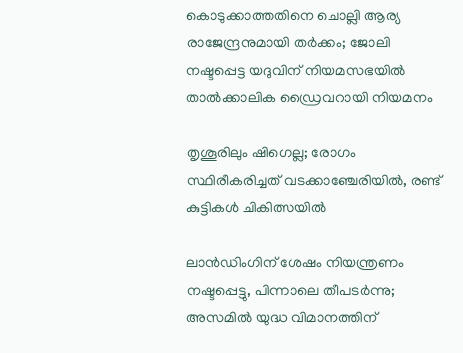കൊടുക്കാത്തതിനെ ചൊല്ലി ആര്യ രാജേന്ദ്രനുമായി തർക്കം; ജോലി നഷ്ടപ്പെട്ട യദുവിന് നിയമസഭയിൽ താൽക്കാലിക ഡ്രൈവറായി നിയമനം

തൃശൂരിലും ഷിഗെല്ല; രോഗം സ്ഥിരീകരിച്ചത് വടക്കാഞ്ചേരിയിൽ, രണ്ട് കുട്ടികൾ ചികിത്സയിൽ

ലാൻഡിംഗിന് ശേഷം നിയന്ത്രണം നഷ്ടപ്പെട്ടു, പിന്നാലെ തീപടർന്നു; അസമിൽ യുദ്ധ വിമാനത്തിന്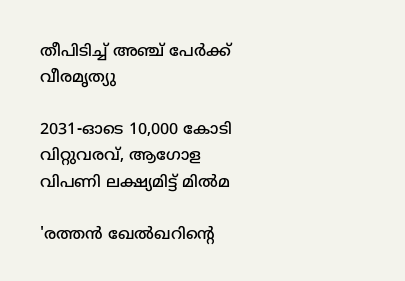തീപിടിച്ച് അഞ്ച് പേർക്ക് വീരമൃത്യു

2031-ഓടെ 10,000 കോടി വിറ്റുവരവ്, ആഗോള വിപണി ലക്ഷ്യമിട്ട് മിൽമ

'രത്തൻ ഖേൽഖറിന്റെ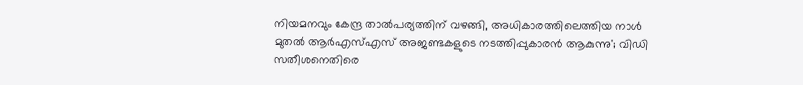നിയമനവും കേന്ദ്ര താൽപര്യത്തിന് വഴങ്ങി, അധികാരത്തിലെത്തിയ നാൾ മുതൽ ആർഎസ്എസ് അജണ്ടകളുടെ നടത്തിപ്പുകാരൻ ആകുന്നു'; വിഡി സതീശനെതിരെ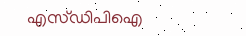എസ്ഡിപിഐ